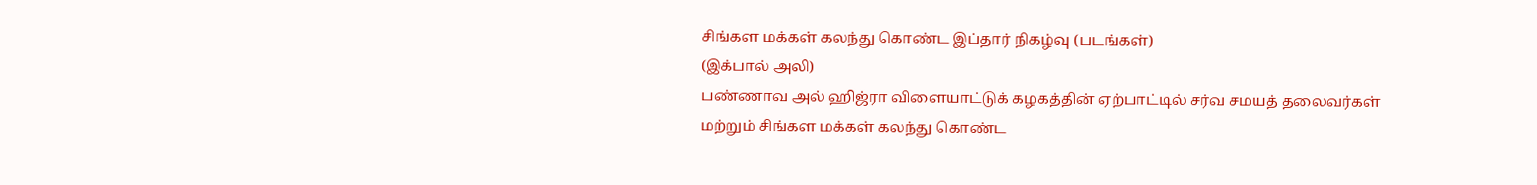சிங்கள மக்கள் கலந்து கொண்ட இப்தார் நிகழ்வு (படங்கள்)
(இக்பால் அலி)
பண்ணாவ அல் ஹிஜ்ரா விளையாட்டுக் கழகத்தின் ஏற்பாட்டில் சர்வ சமயத் தலைவர்கள் மற்றும் சிங்கள மக்கள் கலந்து கொண்ட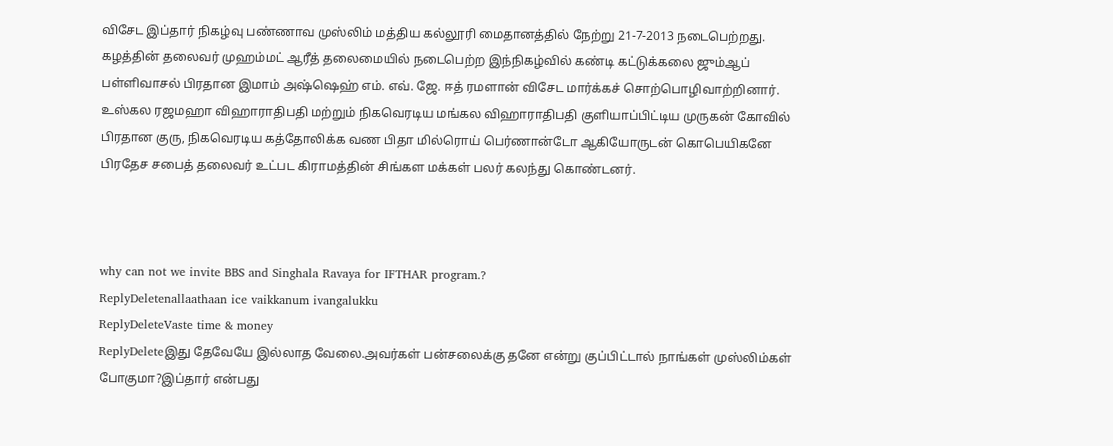விசேட இப்தார் நிகழ்வு பண்ணாவ முஸ்லிம் மத்திய கல்லூரி மைதானத்தில் நேற்று 21-7-2013 நடைபெற்றது.
கழத்தின் தலைவர் முஹம்மட் ஆரீத் தலைமையில் நடைபெற்ற இந்நிகழ்வில் கண்டி கட்டுக்கலை ஜும்ஆப் பள்ளிவாசல் பிரதான இமாம் அஷ்ஷெஹ் எம். எவ். ஜே. ஈத் ரமளான் விசேட மார்க்கச் சொற்பொழிவாற்றினார். உஸ்கல ரஜமஹா விஹாராதிபதி மற்றும் நிகவெரடிய மங்கல விஹாராதிபதி குளியாப்பிட்டிய முருகன் கோவில் பிரதான குரு, நிகவெரடிய கத்தோலிக்க வண பிதா மில்ரொய் பெர்ணான்டோ ஆகியோருடன் கொபெயிகனே பிரதேச சபைத் தலைவர் உட்பட கிராமத்தின் சிங்கள மக்கள் பலர் கலந்து கொண்டனர்.



why can not we invite BBS and Singhala Ravaya for IFTHAR program.?
ReplyDeletenallaathaan ice vaikkanum ivangalukku
ReplyDeleteVaste time & money
ReplyDeleteஇது தேவேயே இல்லாத வேலை.அவர்கள் பன்சலைக்கு தனே என்று குப்பிட்டால் நாங்கள் முஸ்லிம்கள் போகுமா?இப்தார் என்பது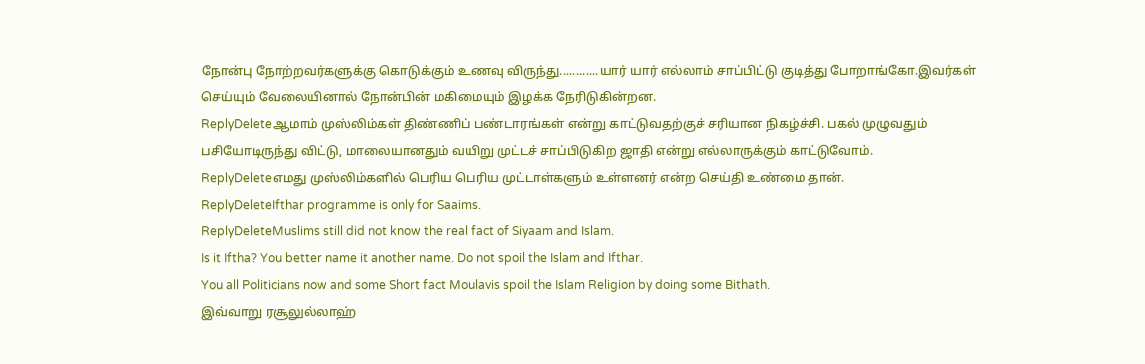நோன்பு நோற்றவர்களுக்கு கொடுக்கும் உணவு விருந்து............யார் யார் எல்லாம் சாப்பிட்டு குடித்து போறாங்கோ.இவர்கள் செய்யும் வேலையினால் நோன்பின் மகிமையும் இழக்க நேரிடுகின்றன.
ReplyDeleteஆமாம் முஸ்லிம்கள் திண்ணிப் பண்டாரங்கள் என்று காட்டுவதற்குச் சரியான நிகழ்ச்சி. பகல் முழுவதும் பசியோடிருந்து விட்டு, மாலையானதும் வயிறு முட்டச் சாப்பிடுகிற ஜாதி என்று எல்லாருக்கும் காட்டுவோம்.
ReplyDeleteஎமது முஸ்லிம்களில் பெரிய பெரிய முட்டாள்களும் உள்ளனர் என்ற செய்தி உண்மை தான்.
ReplyDeleteIfthar programme is only for Saaims.
ReplyDeleteMuslims still did not know the real fact of Siyaam and Islam.
Is it Iftha? You better name it another name. Do not spoil the Islam and Ifthar.
You all Politicians now and some Short fact Moulavis spoil the Islam Religion by doing some Bithath.
இவ்வாறு ரசூலுல்லாஹ்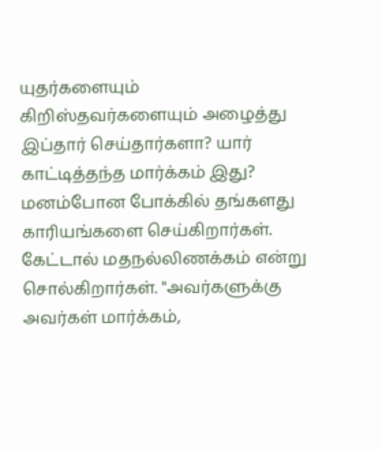யுதர்களையும் கிறிஸ்தவர்களையும் அழைத்து இப்தார் செய்தார்களா? யார் காட்டித்தந்த மார்க்கம் இது? மனம்போன போக்கில் தங்களது காரியங்களை செய்கிறார்கள். கேட்டால் மதநல்லிணக்கம் என்று சொல்கிறார்கள். "அவர்களுக்கு அவர்கள் மார்க்கம்,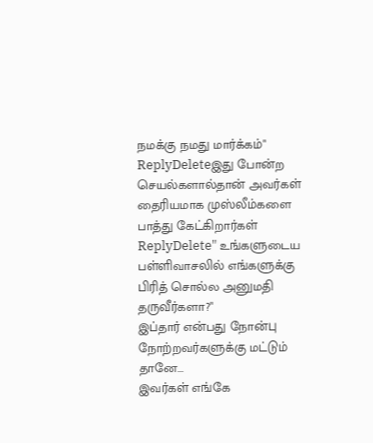நமக்கு நமது மார்க்கம்"
ReplyDeleteஇது போன்ற செயல்களால்தான் அவர்கள் தைரியமாக முஸ்லீம்களை பாத்து கேட்கிறார்கள்
ReplyDelete" உங்களுடைய பள்ளிவாசலில் எங்களுக்கு பிரித் சொல்ல அனுமதி தருவீர்களா?"
இப்தார் என்பது நோன்பு நோற்றவர்களுக்கு மட்டும் தானே...
இவர்கள் எங்கே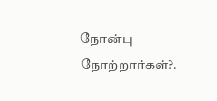நோன்பு நோற்றார்கள்?.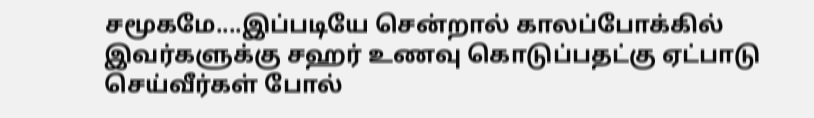சமூகமே....இப்படியே சென்றால் காலப்போக்கில் இவர்களுக்கு சஹர் உணவு கொடுப்பதட்கு ஏட்பாடு செய்வீர்கள் போல்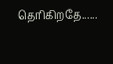தெரிகிறதே......